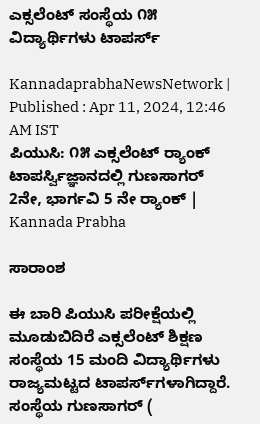ಎಕ್ಸಲೆಂಟ್‌ ಸಂಸ್ಥೆಯ ೧೫ ವಿದ್ಯಾರ್ಥಿಗಳು ಟಾಪರ್ಸ್

KannadaprabhaNewsNetwork |
Published : Apr 11, 2024, 12:46 AM IST
ಪಿಯುಸಿ: ೧೫ ಎಕ್ಸಲೆಂಟ್ ರ‍್ಯಾಂಕ್ ಟಾಪರ್ಸ್ವಿಜ್ಞಾನದಲ್ಲಿ ಗುಣಸಾಗರ್ 2ನೇ, ಭಾರ್ಗವಿ 5 ನೇ ರ‍್ಯಾಂಕ್ | Kannada Prabha

ಸಾರಾಂಶ

ಈ ಬಾರಿ ಪಿಯುಸಿ ಪರೀಕ್ಷೆಯಲ್ಲಿ ಮೂಡುಬಿದಿರೆ ಎಕ್ಸಲೆಂಟ್ ಶಿಕ್ಷಣ ಸಂಸ್ಥೆಯ 15 ಮಂದಿ ವಿದ್ಯಾರ್ಥಿಗಳು ರಾಜ್ಯಮಟ್ಟದ ಟಾಪರ್ಸ್‌ಗಳಾಗಿದ್ದಾರೆ. ಸಂಸ್ಥೆಯ ಗುಣಸಾಗರ್ (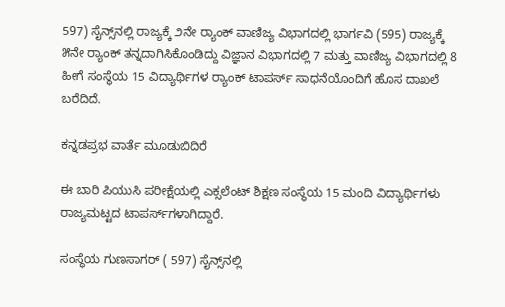597) ಸೈನ್ಸ್‌ನಲ್ಲಿ ರಾಜ್ಯಕ್ಕೆ ೨ನೇ ರ‍್ಯಾಂಕ್ ವಾಣಿಜ್ಯ ವಿಭಾಗದಲ್ಲಿ ಭಾರ್ಗವಿ (595) ರಾಜ್ಯಕ್ಕೆ ೫ನೇ ರ‍್ಯಾಂಕ್ ತನ್ನದಾಗಿಸಿಕೊಂಡಿದ್ದು ವಿಜ್ಞಾನ ವಿಭಾಗದಲ್ಲಿ 7 ಮತ್ತು ವಾಣಿಜ್ಯ ವಿಭಾಗದಲ್ಲಿ 8 ಹೀಗೆ ಸಂಸ್ಥೆಯ 15 ವಿದ್ಯಾರ್ಥಿಗಳ ರ‍್ಯಾಂಕ್ ಟಾಪರ್ಸ್ ಸಾಧನೆಯೊಂದಿಗೆ ಹೊಸ ದಾಖಲೆ ಬರೆದಿದೆ.

ಕನ್ನಡಪ್ರಭ ವಾರ್ತೆ ಮೂಡುಬಿದಿರೆ

ಈ ಬಾರಿ ಪಿಯುಸಿ ಪರೀಕ್ಷೆಯಲ್ಲಿ ಎಕ್ಸಲೆಂಟ್ ಶಿಕ್ಷಣ ಸಂಸ್ಥೆಯ 15 ಮಂದಿ ವಿದ್ಯಾರ್ಥಿಗಳು ರಾಜ್ಯಮಟ್ಟದ ಟಾಪರ್ಸ್‌ಗಳಾಗಿದ್ದಾರೆ.

ಸಂಸ್ಥೆಯ ಗುಣಸಾಗರ್ ( 597) ಸೈನ್ಸ್‌ನಲ್ಲಿ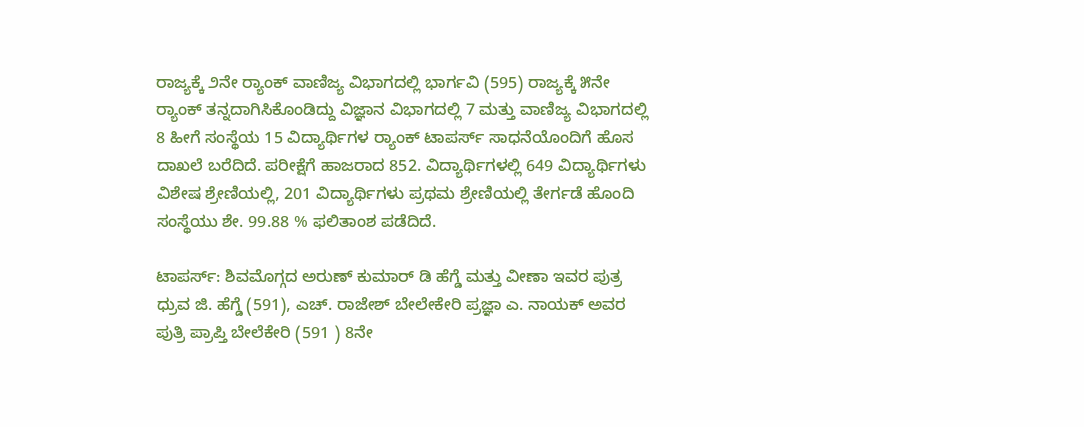ರಾಜ್ಯಕ್ಕೆ ೨ನೇ ರ‍್ಯಾಂಕ್ ವಾಣಿಜ್ಯ ವಿಭಾಗದಲ್ಲಿ ಭಾರ್ಗವಿ (595) ರಾಜ್ಯಕ್ಕೆ ೫ನೇ ರ‍್ಯಾಂಕ್ ತನ್ನದಾಗಿಸಿಕೊಂಡಿದ್ದು ವಿಜ್ಞಾನ ವಿಭಾಗದಲ್ಲಿ 7 ಮತ್ತು ವಾಣಿಜ್ಯ ವಿಭಾಗದಲ್ಲಿ 8 ಹೀಗೆ ಸಂಸ್ಥೆಯ 15 ವಿದ್ಯಾರ್ಥಿಗಳ ರ‍್ಯಾಂಕ್ ಟಾಪರ್ಸ್ ಸಾಧನೆಯೊಂದಿಗೆ ಹೊಸ ದಾಖಲೆ ಬರೆದಿದೆ. ಪರೀಕ್ಷೆಗೆ ಹಾಜರಾದ 852. ವಿದ್ಯಾರ್ಥಿಗಳಲ್ಲಿ 649 ವಿದ್ಯಾರ್ಥಿಗಳು ವಿಶೇಷ ಶ್ರೇಣಿಯಲ್ಲಿ, 201 ವಿದ್ಯಾರ್ಥಿಗಳು ಪ್ರಥಮ ಶ್ರೇಣಿಯಲ್ಲಿ ತೇರ್ಗಡೆ ಹೊಂದಿ ಸಂಸ್ಥೆಯು ಶೇ. 99.88 % ಫಲಿತಾಂಶ ಪಡೆದಿದೆ.

ಟಾಪರ್ಸ್: ಶಿವಮೊಗ್ಗದ ಅರುಣ್ ಕುಮಾರ್ ಡಿ ಹೆಗ್ಡೆ ಮತ್ತು ವೀಣಾ ಇವರ ಪುತ್ರ ಧ್ರುವ ಜಿ. ಹೆಗ್ಡೆ (591), ಎಚ್. ರಾಜೇಶ್ ಬೇಲೇಕೇರಿ ಪ್ರಜ್ಞಾ ಎ. ನಾಯಕ್ ಅವರ ಪುತ್ರಿ ಪ್ರಾಪ್ತಿ ಬೇಲೆಕೇರಿ (591 ) 8ನೇ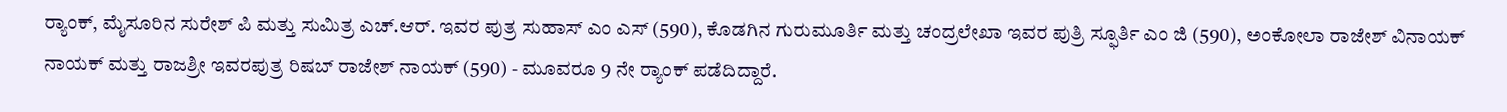ರ‍್ಯಾಂಕ್, ಮೈಸೂರಿನ ಸುರೇಶ್ ಪಿ ಮತ್ತು ಸುಮಿತ್ರ ಎಚ್.ಆರ್. ಇವರ ಪುತ್ರ ಸುಹಾಸ್ ಎಂ ಎಸ್ (590), ಕೊಡಗಿನ ಗುರುಮೂರ್ತಿ ಮತ್ತು ಚಂದ್ರಲೇಖಾ ಇವರ ಪುತ್ರಿ ಸ್ಫೂರ್ತಿ ಎಂ ಜಿ (590), ಅಂಕೋಲಾ ರಾಜೇಶ್ ವಿನಾಯಕ್ ನಾಯಕ್ ಮತ್ತು ರಾಜಶ್ರೀ ಇವರಪುತ್ರ ರಿಷಬ್ ರಾಜೇಶ್ ನಾಯಕ್ (590) - ಮೂವರೂ 9 ನೇ ರ‍್ಯಾಂಕ್ ಪಡೆದಿದ್ದಾರೆ.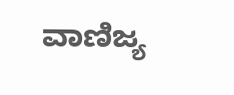ವಾಣಿಜ್ಯ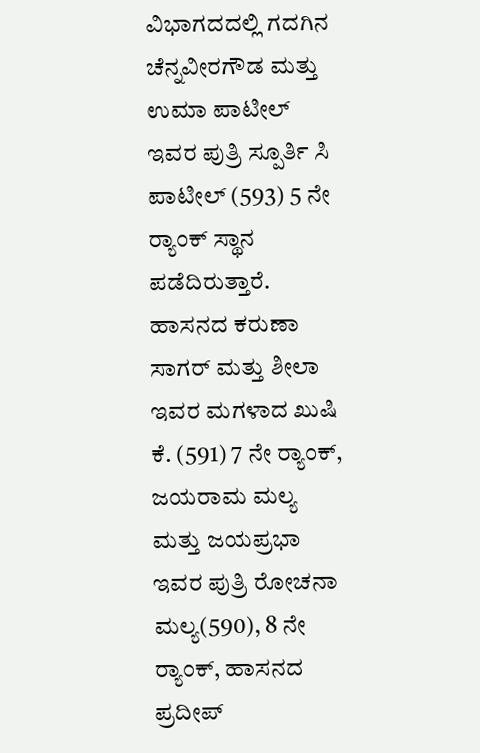ವಿಭಾಗದದಲ್ಲಿ ಗದಗಿನ ಚೆನ್ನವೀರಗೌಡ ಮತ್ತು ಉಮಾ ಪಾಟೀಲ್ ಇವರ ಪುತ್ರಿ ಸ್ಪೂರ್ತಿ ಸಿ ಪಾಟೀಲ್ (593) 5 ನೇ ರ‍್ಯಾಂಕ್ ಸ್ಥಾನ ಪಡೆದಿರುತ್ತಾರೆ. ಹಾಸನದ ಕರುಣಾ ಸಾಗರ್ ಮತ್ತು ಶೀಲಾ ಇವರ ಮಗಳಾದ ಖುಷಿ ಕೆ. (591) 7 ನೇ ರ‍್ಯಾಂಕ್, ಜಯರಾಮ ಮಲ್ಯ ಮತ್ತು ಜಯಪ್ರಭಾ ಇವರ ಪುತ್ರಿ ರೋಚನಾ ಮಲ್ಯ(590), 8 ನೇ ರ‍್ಯಾಂಕ್, ಹಾಸನದ ಪ್ರದೀಪ್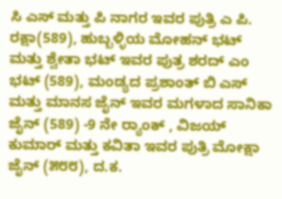ಸಿ ಎಸ್ ಮತ್ತು ಪಿ ನಾಗರ ಇವರ ಪುತ್ರಿ ಎ ಪಿ. ರಕ್ಷಾ(589), ಹುಬ್ಬಳ್ಳಿಯ ಮೋಹನ್ ಭಟ್ ಮತ್ತು ಶ್ವೇತಾ ಭಟ್ ಇವರ ಪುತ್ರ ಶರದ್ ಎಂ ಭಟ್ (589), ಮಂಡ್ಯದ ಪ್ರಶಾಂತ್ ಬಿ ಎಸ್ ಮತ್ತು ಮಾನಸ ಜೈನ್ ಇವರ ಮಗಳಾದ ಸಾನಿಕಾ ಜೈನ್ (589) -9 ನೇ ರ‍್ಯಾಂಕ್ , ವಿಜಯ್ ಕುಮಾರ್ ಮತ್ತು ಕವಿತಾ ಇವರ ಪುತ್ರಿ ಮೋಕ್ಷಾ ಜೈನ್ (೫೮೮), ದ.ಕ.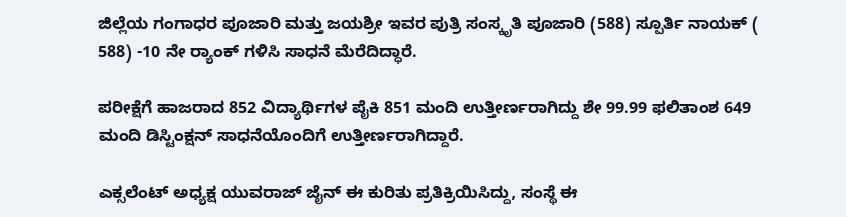ಜಿಲ್ಲೆಯ ಗಂಗಾಧರ ಪೂಜಾರಿ ಮತ್ತು ಜಯಶ್ರೀ ಇವರ ಪುತ್ರಿ ಸಂಸ್ಕೃತಿ ಪೂಜಾರಿ (588) ಸ್ಪೂರ್ತಿ ನಾಯಕ್ ( 588) -10 ನೇ ರ‍್ಯಾಂಕ್ ಗಳಿಸಿ ಸಾಧನೆ ಮೆರೆದಿದ್ಧಾರೆ.

ಪರೀಕ್ಷೆಗೆ ಹಾಜರಾದ 852 ವಿದ್ಯಾರ್ಥಿಗಳ ಪೈಕಿ 851 ಮಂದಿ ಉತ್ತೀರ್ಣರಾಗಿದ್ದು ಶೇ 99.99 ಫಲಿತಾಂಶ 649 ಮಂದಿ ಡಿಸ್ಟಿಂಕ್ಷನ್ ಸಾಧನೆಯೊಂದಿಗೆ ಉತ್ತೀರ್ಣರಾಗಿದ್ದಾರೆ.

ಎಕ್ಸಲೆಂಟ್ ಅಧ್ಯಕ್ಷ ಯುವರಾಜ್ ಜೈನ್ ಈ ಕುರಿತು ಪ್ರತಿಕ್ರಿಯಿಸಿದ್ದು, ಸಂಸ್ಥೆ ಈ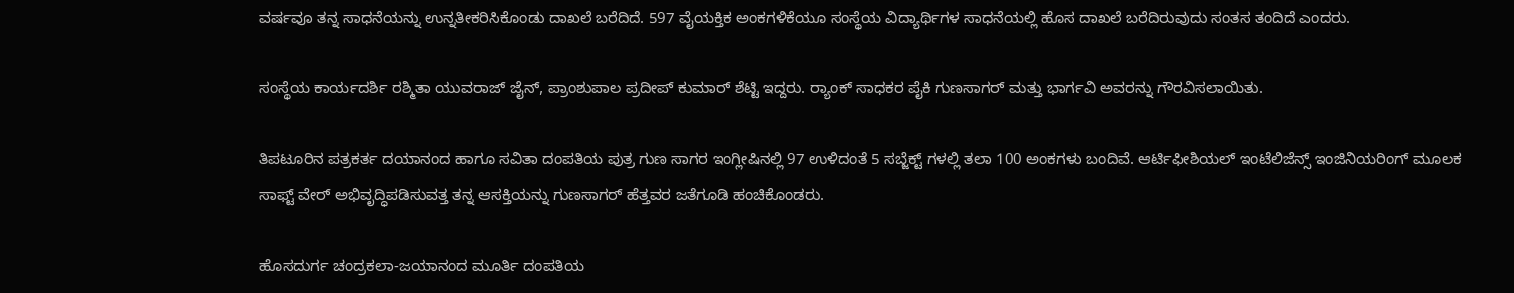ವರ್ಷವೂ ತನ್ನ ಸಾಧನೆಯನ್ನು ಉನ್ನತೀಕರಿಸಿಕೊಂಡು ದಾಖಲೆ ಬರೆದಿದೆ. 597 ವೈಯಕ್ತಿಕ ಅಂಕಗಳಿಕೆಯೂ ಸಂಸ್ಥೆಯ ವಿದ್ಯಾರ್ಥಿಗಳ ಸಾಧನೆಯಲ್ಲಿ ಹೊಸ ದಾಖಲೆ ಬರೆದಿರುವುದು ಸಂತಸ ತಂದಿದೆ ಎಂದರು.

ಸಂಸ್ಥೆಯ ಕಾರ್ಯದರ್ಶಿ ರಶ್ಮಿತಾ ಯುವರಾಜ್ ಜೈನ್, ಪ್ರಾಂಶುಪಾಲ ಪ್ರದೀಪ್ ಕುಮಾರ್ ಶೆಟ್ಟಿ ಇದ್ದರು. ರ‍್ಯಾಂಕ್ ಸಾಧಕರ ಪೈಕಿ ಗುಣಸಾಗರ್ ಮತ್ತು ಭಾರ್ಗವಿ ಅವರನ್ನು ಗೌರವಿಸಲಾಯಿತು.

ತಿಪಟೂರಿನ ಪತ್ರಕರ್ತ ದಯಾನಂದ ಹಾಗೂ ಸವಿತಾ ದಂಪತಿಯ ಪುತ್ರ ಗುಣ ಸಾಗರ ಇಂಗ್ಲೀಷಿನಲ್ಲಿ 97 ಉಳಿದಂತೆ 5 ಸಬ್ಜೆಕ್ಟ್ ಗಳಲ್ಲಿ ತಲಾ 100 ಅಂಕಗಳು ಬಂದಿವೆ. ಆರ್ಟಿಫೀಶಿಯಲ್ ಇಂಟೆಲಿಜೆನ್ಸ್ ಇಂಜಿನಿಯರಿಂಗ್ ಮೂಲಕ ಸಾಫ್ಟ್ ವೇರ್ ಅಭಿವೃದ್ಧಿಪಡಿಸುವತ್ತ ತನ್ನ ಆಸಕ್ತಿಯನ್ನು ಗುಣಸಾಗರ್ ಹೆತ್ತವರ ಜತೆಗೂಡಿ ಹಂಚಿಕೊಂಡರು.

ಹೊಸದುರ್ಗ ಚಂದ್ರಕಲಾ-ಜಯಾನಂದ ಮೂರ್ತಿ ದಂಪತಿಯ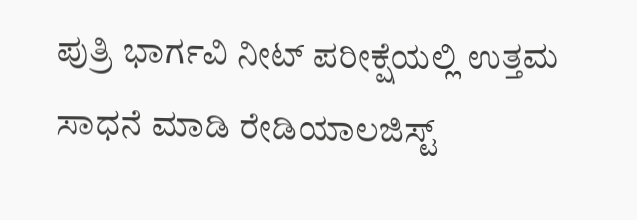ಪುತ್ರಿ ಭಾರ್ಗವಿ ನೀಟ್ ಪರೀಕ್ಷೆಯಲ್ಲಿ ಉತ್ತಮ ಸಾಧನೆ ಮಾಡಿ ರೇಡಿಯಾಲಜಿಸ್ಟ್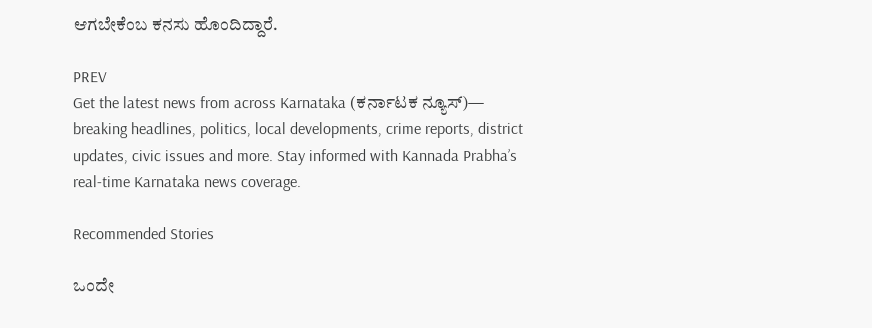ಆಗಬೇಕೆಂಬ ಕನಸು ಹೊಂದಿದ್ದಾರೆ.

PREV
Get the latest news from across Karnataka (ಕರ್ನಾಟಕ ನ್ಯೂಸ್)— breaking headlines, politics, local developments, crime reports, district updates, civic issues and more. Stay informed with Kannada Prabha’s real‑time Karnataka news coverage.

Recommended Stories

ಒಂದೇ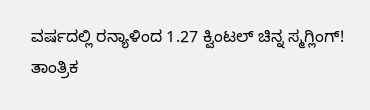ವರ್ಷದಲ್ಲಿ ರನ್ಯಾಳಿಂದ 1.27 ಕ್ವಿಂಟಲ್‌ ಚಿನ್ನ ಸ್ಮಗ್ಲಿಂಗ್!
ತಾಂತ್ರಿಕ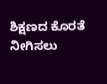ಶಿಕ್ಷಣದ ಕೊರತೆ ನೀಗಿಸಲು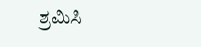ಶ್ರಮಿಸಿ